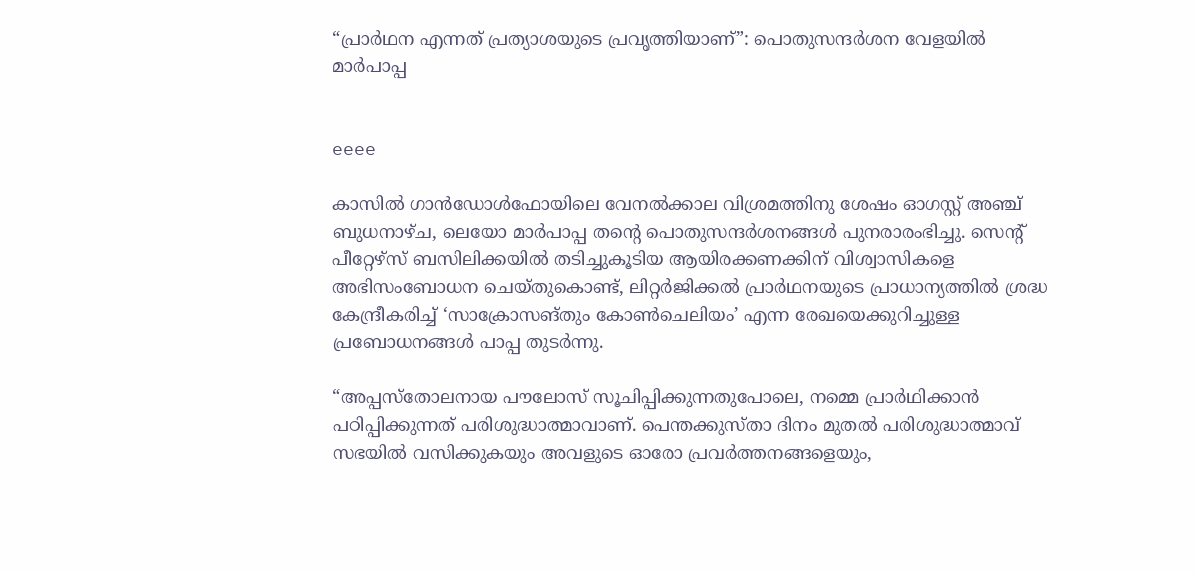“പ്രാർഥന എന്നത് പ്രത്യാശയുടെ പ്രവൃത്തിയാണ്”: പൊതുസന്ദർശന വേളയിൽ മാർപാപ്പ


eeee

കാസിൽ ഗാൻഡോൾഫോയിലെ വേനൽക്കാല വിശ്രമത്തിനു ശേഷം ഓഗസ്റ്റ് അഞ്ച്  ബുധനാഴ്ച, ലെയോ മാർപാപ്പ തന്റെ പൊതുസന്ദർശനങ്ങൾ പുനരാരംഭിച്ചു. സെന്റ് പീറ്റേഴ്‌സ് ബസിലിക്കയിൽ തടിച്ചുകൂടിയ ആയിരക്കണക്കിന് വിശ്വാസികളെ അഭിസംബോധന ചെയ്തുകൊണ്ട്, ലിറ്റർജിക്കൽ പ്രാർഥനയുടെ പ്രാധാന്യത്തിൽ ശ്രദ്ധ കേന്ദ്രീകരിച്ച് ‘സാക്രോസങ്തും കോൺചെലിയം’ എന്ന രേഖയെക്കുറിച്ചുള്ള പ്രബോധനങ്ങൾ പാപ്പ തുടർന്നു.

“അപ്പസ്തോലനായ പൗലോസ് സൂചിപ്പിക്കുന്നതുപോലെ, നമ്മെ പ്രാർഥിക്കാൻ പഠിപ്പിക്കുന്നത് പരിശുദ്ധാത്മാവാണ്. പെന്തക്കുസ്താ ദിനം മുതൽ പരിശുദ്ധാത്മാവ് സഭയിൽ വസിക്കുകയും അവളുടെ ഓരോ പ്രവർത്തനങ്ങളെയും,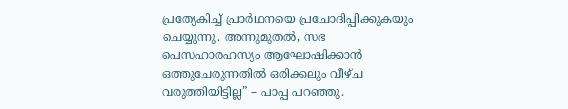പ്രത്യേകിച്ച് പ്രാർഥനയെ പ്രചോദിപ്പിക്കുകയും ചെയ്യുന്നു. അന്നുമുതൽ, സഭ പെസഹാരഹസ്യം ആഘോഷിക്കാൻ ഒത്തുചേരുന്നതിൽ ഒരിക്കലും വീഴ്ച വരുത്തിയിട്ടില്ല” – പാപ്പ പറഞ്ഞു.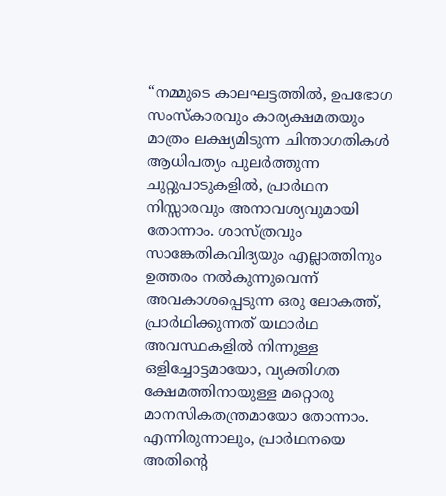“നമ്മുടെ കാലഘട്ടത്തിൽ, ഉപഭോഗ സംസ്കാരവും കാര്യക്ഷമതയും മാത്രം ലക്ഷ്യമിടുന്ന ചിന്താഗതികൾ ആധിപത്യം പുലർത്തുന്ന ചുറ്റുപാടുകളിൽ, പ്രാർഥന നിസ്സാരവും അനാവശ്യവുമായി തോന്നാം. ശാസ്ത്രവും സാങ്കേതികവിദ്യയും എല്ലാത്തിനും ഉത്തരം നൽകുന്നുവെന്ന് അവകാശപ്പെടുന്ന ഒരു ലോകത്ത്, പ്രാർഥിക്കുന്നത് യഥാർഥ അവസ്ഥകളിൽ നിന്നുള്ള ഒളിച്ചോട്ടമായോ, വ്യക്തിഗത ക്ഷേമത്തിനായുള്ള മറ്റൊരു മാനസികതന്ത്രമായോ തോന്നാം. എന്നിരുന്നാലും, പ്രാർഥനയെ അതിന്റെ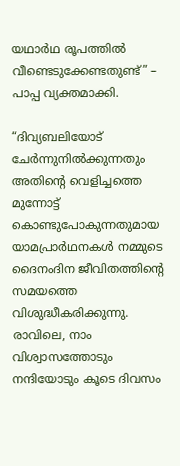യഥാർഥ രൂപത്തിൽ വീണ്ടെടുക്കേണ്ടതുണ്ട്” – പാപ്പ വ്യക്തമാക്കി.

“ദിവ്യബലിയോട് ചേർന്നുനിൽക്കുന്നതും അതിന്റെ വെളിച്ചത്തെ മുന്നോട്ട് കൊണ്ടുപോകുന്നതുമായ യാമപ്രാർഥനകൾ നമ്മുടെ ദൈനംദിന ജീവിതത്തിന്റെ സമയത്തെ വിശുദ്ധീകരിക്കുന്നു. രാവിലെ, നാം വിശ്വാസത്തോടും നന്ദിയോടും കൂടെ ദിവസം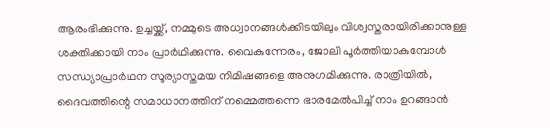ആരംഭിക്കുന്നു. ഉച്ചയ്ക്ക്, നമ്മുടെ അധ്വാനങ്ങൾക്കിടയിലും വിശ്വസ്തരായിരിക്കാനുള്ള ശക്തിക്കായി നാം പ്രാർഥിക്കുന്നു. വൈകുന്നേരം, ജോലി പൂർത്തിയാകുമ്പോൾ സന്ധ്യാപ്രാർഥന സൂര്യാസ്തമയ നിമിഷങ്ങളെ അനുഗമിക്കുന്നു. രാത്രിയിൽ, ദൈവത്തിന്റെ സമാധാനത്തിന് നമ്മെത്തന്നെ ഭാരമേൽപിച്ച് നാം ഉറങ്ങാൻ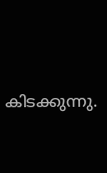കിടക്കുന്നു.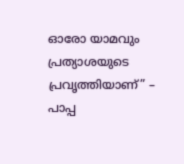ഓരോ യാമവും പ്രത്യാശയുടെ പ്രവൃത്തിയാണ്” – പാപ്പ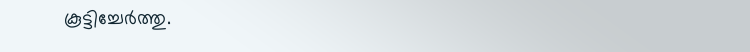കൂട്ടിച്ചേർത്തു.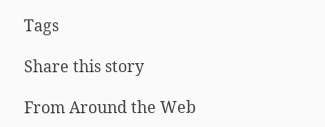Tags

Share this story

From Around the Web